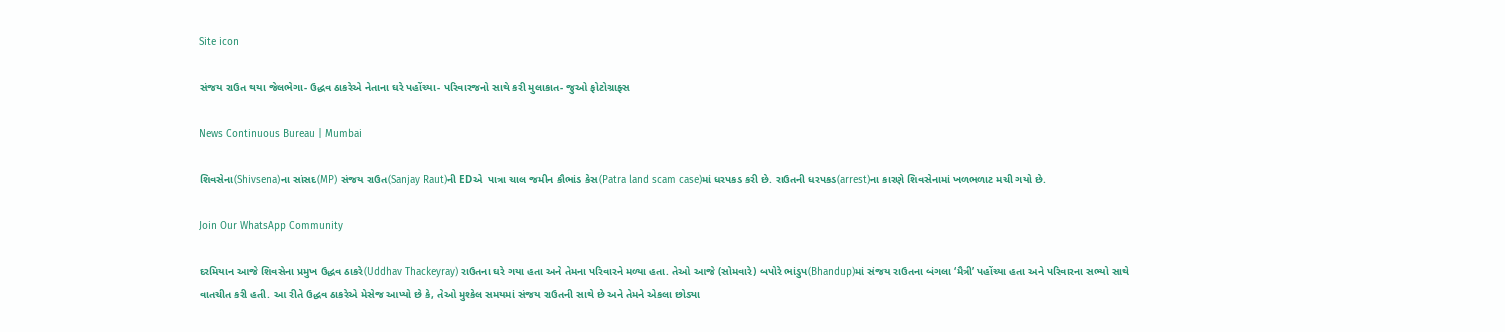Site icon

સંજય રાઉત થયા જેલભેગા- ઉદ્ધવ ઠાકરેએ નેતાના ઘરે પહોંચ્યા- પરિવારજનો સાથે કરી મુલાકાત- જુઓ ફોટોગ્રાફ્સ

News Continuous Bureau | Mumbai

શિવસેના(Shivsena)ના સાંસદ(MP) સંજય રાઉત(Sanjay Raut)ની EDએ  પાત્રા ચાલ જમીન કૌભાંડ કેસ(Patra land scam case)માં ધરપકડ કરી છે. રાઉતની ધરપકડ(arrest)ના કારણે શિવસેનામાં ખળભળાટ મચી ગયો છે.

Join Our WhatsApp Community

દરમિયાન આજે શિવસેના પ્રમુખ ઉદ્ધવ ઠાકરે(Uddhav Thackeyray) રાઉતના ઘરે ગયા હતા અને તેમના પરિવારને મળ્યા હતા. તેઓ આજે (સોમવારે) બપોરે ભાંડુપ(Bhandup)માં સંજય રાઉતના બંગલા ‘મૈત્રી’ પહોંચ્યા હતા અને પરિવારના સભ્યો સાથે વાતચીત કરી હતી. આ રીતે ઉદ્ધવ ઠાકરેએ મેસેજ આપ્યો છે કે, તેઓ મુશ્કેલ સમયમાં સંજય રાઉતની સાથે છે અને તેમને એકલા છોડ્યા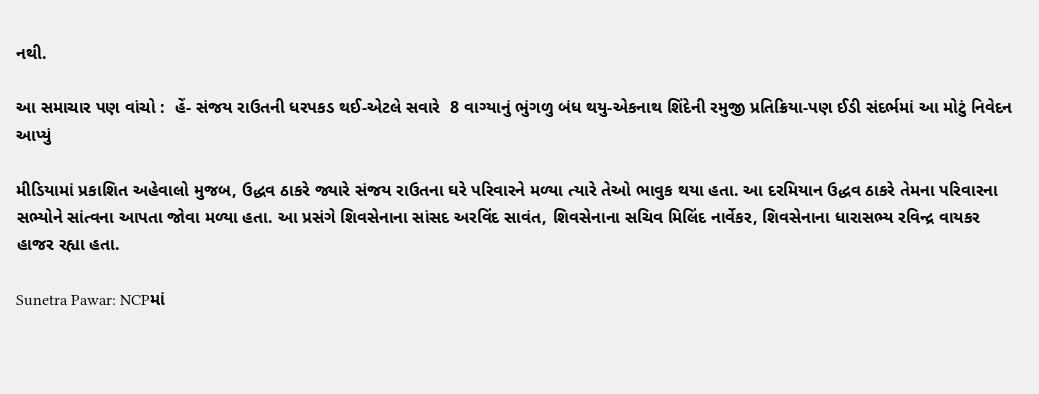નથી.

આ સમાચાર પણ વાંચો :  હેં- સંજય રાઉતની ધરપકડ થઈ-એટલે સવારે  8 વાગ્યાનું ભુંગળુ બંધ થયુ-એકનાથ શિંદેની રમુજી પ્રતિક્રિયા-પણ ઈડી સંદર્ભમાં આ મોટું નિવેદન આપ્યું

મીડિયામાં પ્રકાશિત અહેવાલો મુજબ, ઉદ્ધવ ઠાકરે જ્યારે સંજય રાઉતના ઘરે પરિવારને મળ્યા ત્યારે તેઓ ભાવુક થયા હતા. આ દરમિયાન ઉદ્ધવ ઠાકરે તેમના પરિવારના સભ્યોને સાંત્વના આપતા જોવા મળ્યા હતા. આ પ્રસંગે શિવસેનાના સાંસદ અરવિંદ સાવંત, શિવસેનાના સચિવ મિલિંદ નાર્વેકર, શિવસેનાના ધારાસભ્ય રવિન્દ્ર વાયકર હાજર રહ્યા હતા.

Sunetra Pawar: NCPમાં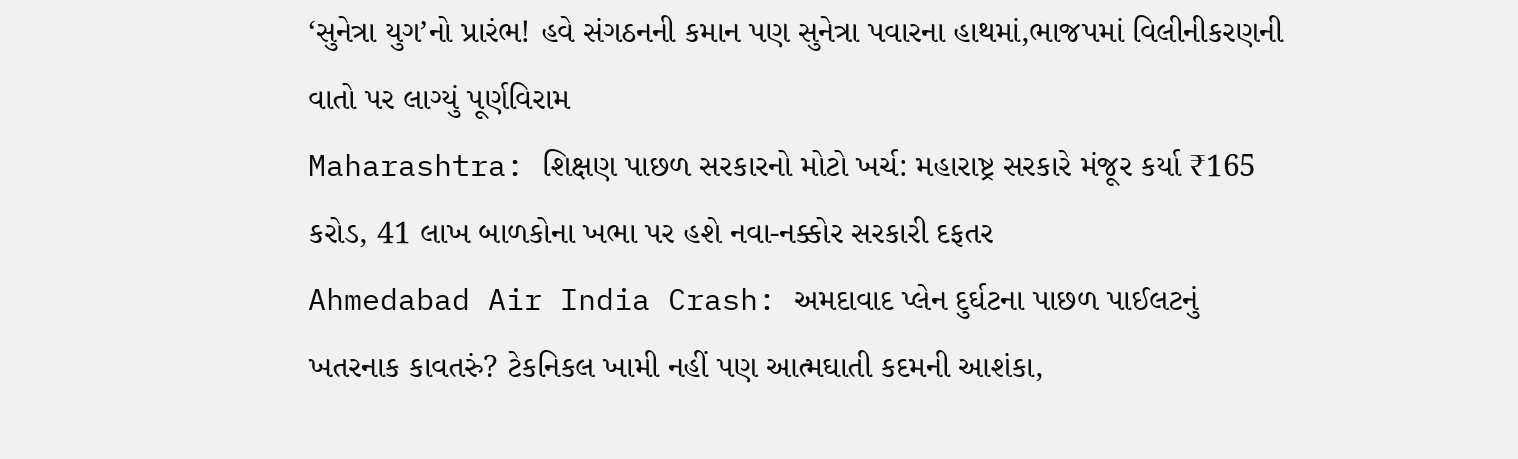‘સુનેત્રા યુગ’નો પ્રારંભ! હવે સંગઠનની કમાન પણ સુનેત્રા પવારના હાથમાં,ભાજપમાં વિલીનીકરણની વાતો પર લાગ્યું પૂર્ણવિરામ
Maharashtra: શિક્ષણ પાછળ સરકારનો મોટો ખર્ચ: મહારાષ્ટ્ર સરકારે મંજૂર કર્યા ₹165 કરોડ, 41 લાખ બાળકોના ખભા પર હશે નવા-નક્કોર સરકારી દફતર
Ahmedabad Air India Crash: અમદાવાદ પ્લેન દુર્ઘટના પાછળ પાઈલટનું ખતરનાક કાવતરું? ટેકનિકલ ખામી નહીં પણ આત્મઘાતી કદમની આશંકા,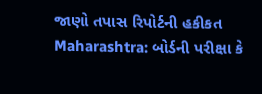જાણો તપાસ રિપોર્ટની હકીકત
Maharashtra: બોર્ડની પરીક્ષા કે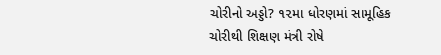ચોરીનો અડ્ડો? ૧૨મા ધોરણમાં સામૂહિક ચોરીથી શિક્ષણ મંત્રી રોષે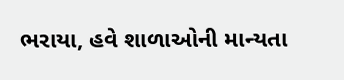ભરાયા, હવે શાળાઓની માન્યતા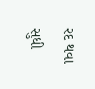રદ થવા સુધી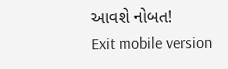આવશે નોબત!
Exit mobile version